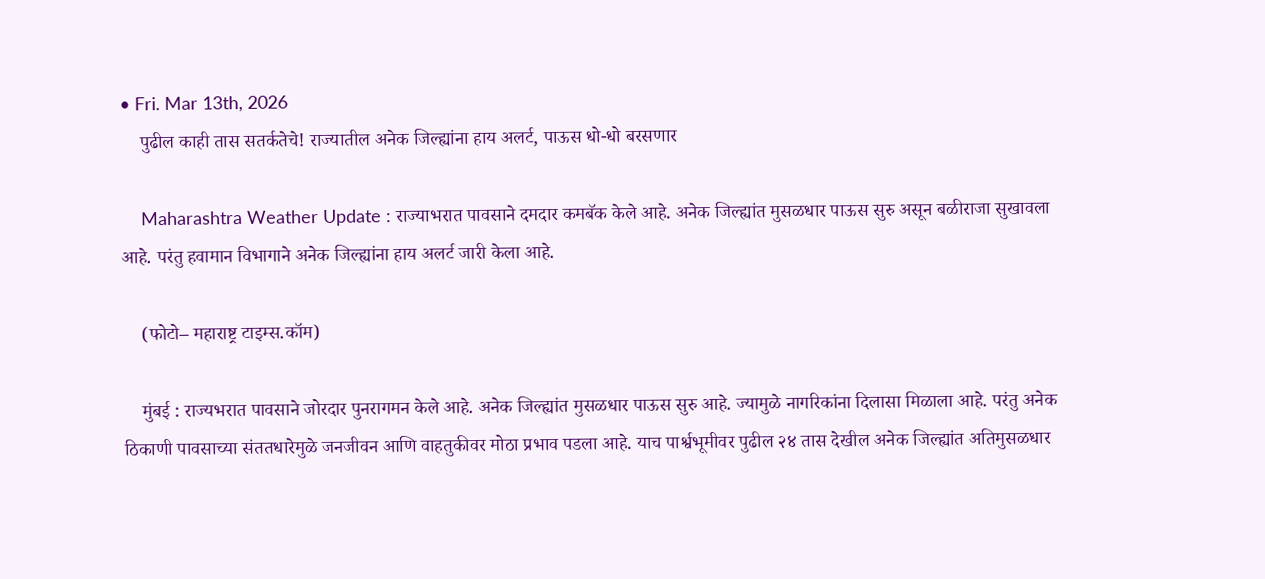• Fri. Mar 13th, 2026
    पुढील काही तास सतर्कतेचे! राज्यातील अनेक जिल्ह्यांना हाय अलर्ट, पाऊस धो-धो बरसणार

    Maharashtra Weather Update : राज्याभरात पावसाने दमदार कमबॅक केले आहे. अनेक जिल्ह्यांत मुसळधार पाऊस सुरु असून बळीराजा सुखावला आहे. परंतु हवामान विभागाने अनेक जिल्ह्यांना हाय अलर्ट जारी केला आहे.

    (फोटो– महाराष्ट्र टाइम्स.कॉम)

    मुंबई : राज्यभरात पावसाने जोरदार पुनरागमन केले आहे. अनेक जिल्ह्यांत मुसळधार पाऊस सुरु आहे. ज्यामुळे नागरिकांना दिलासा मिळाला आहे. परंतु अनेक ठिकाणी पावसाच्या संततधारेमुळे जनजीवन आणि वाहतुकीवर मोठा प्रभाव पडला आहे. याच पार्श्वभूमीवर पुढील २४ तास देखील अनेक जिल्ह्यांत अतिमुसळधार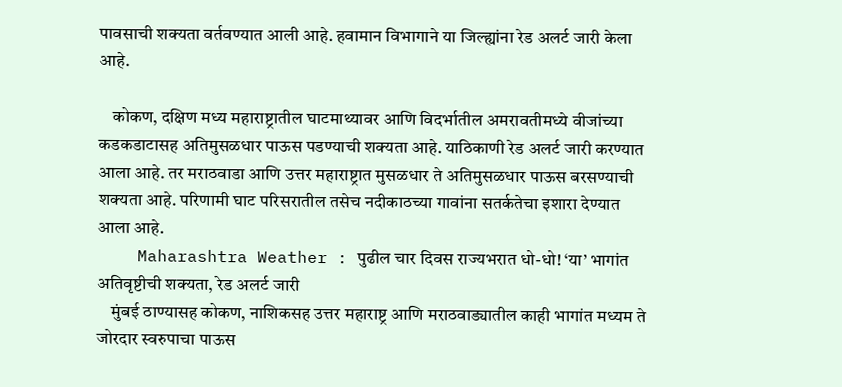पावसाची शक्यता वर्तवण्यात आली आहे. हवामान विभागाने या जिल्ह्यांना रेड अलर्ट जारी केला आहे.

    कोकण, दक्षिण मध्य महाराष्ट्रातील घाटमाथ्यावर आणि विदर्भातील अमरावतीमध्ये वीजांच्या कडकडाटासह अतिमुसळधार पाऊस पडण्याची शक्यता आहे. याठिकाणी रेड अलर्ट जारी करण्यात आला आहे. तर मराठवाडा आणि उत्तर महाराष्ट्रात मुसळधार ते अतिमुसळधार पाऊस बरसण्याची शक्यता आहे. परिणामी घाट परिसरातील तसेच नदीकाठच्या गावांना सतर्कतेचा इशारा देण्यात आला आहे.
    Maharashtra Weather : पुढील चार दिवस राज्यभरात धो-धो! ‘या’ भागांत अतिवृष्टीची शक्यता, रेड अलर्ट जारी
    मुंबई ठाण्यासह कोकण, नाशिकसह उत्तर महाराष्ट्र आणि मराठवाड्यातील काही भागांत मध्यम ते जोरदार स्वरुपाचा पाऊस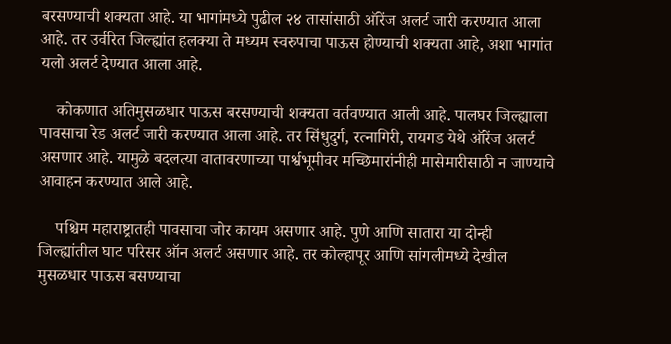बरसण्याची शक्यता आहे. या भागांमध्ये पुढील २४ तासांसाठी ऑरेंज अलर्ट जारी करण्यात आला आहे. तर उर्वरित जिल्ह्यांत हलक्या ते मध्यम स्वरुपाचा पाऊस होण्याची शक्यता आहे, अशा भागांत यलो अलर्ट देण्यात आला आहे.

    कोकणात अतिमुसळधार पाऊस बरसण्याची शक्यता वर्तवण्यात आली आहे. पालघर जिल्ह्याला पावसाचा रेड अलर्ट जारी करण्यात आला आहे. तर सिंधुदुर्ग, रत्नागिरी, रायगड येथे ऑरेंज अलर्ट असणार आहे. यामुळे बदलत्या वातावरणाच्या पार्श्वभूमीवर मच्छिमारांनीही मासेमारीसाठी न जाण्याचे आवाहन करण्यात आले आहे.

    पश्चिम महाराष्ट्रातही पावसाचा जोर कायम असणार आहे. पुणे आणि सातारा या दोन्ही जिल्ह्यांतील घाट परिसर ऑन अलर्ट असणार आहे. तर कोल्हापूर आणि सांगलीमध्ये देखील मुसळधार पाऊस बसण्याचा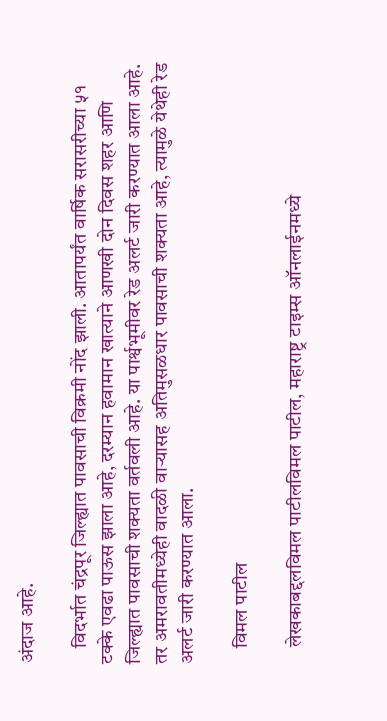अंदाज आहे.

    विदर्भात चंद्रपूर जिल्ह्यात पावसाची विक्रमी नोंद झाली. आतापर्यंत वार्षिक सरासरीच्या ५१ टक्के एवढा पाऊस झाला आहे, दरम्यान हवामान खात्याने आणखी दोन दिवस शहर आणि जिल्ह्यात पावसाची शक्यता वर्तवली आहे. या पार्श्वभूमीवर रेड अलर्ट जारी करण्यात आला आहे. तर अमरावतीमध्येही वादळी वाऱ्यासह अतिमुसळधार पावसाची शक्यता आहे, त्यामुळे येथेही रेड अलर्ट जारी करण्यात आला.

    विमल पाटील

    लेखकाबद्दलविमल पाटीलविमल पाटील, महाराष्ट्र टाइम्स ऑनलाईनमध्ये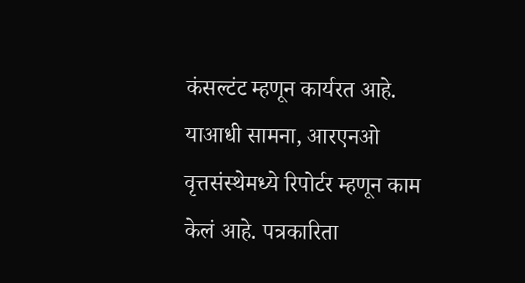कंसल्टंट म्हणून कार्यरत आहे. याआधी सामना, आरएनओ वृत्तसंस्थेमध्ये रिपोर्टर म्हणून काम केलं आहे. पत्रकारिता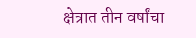क्षेत्रात तीन वर्षांचा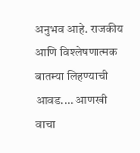अनुभव आहे. राजकीय आणि विश्लेषणात्मक बातम्या लिहण्याची आवड.… आणखी वाचा